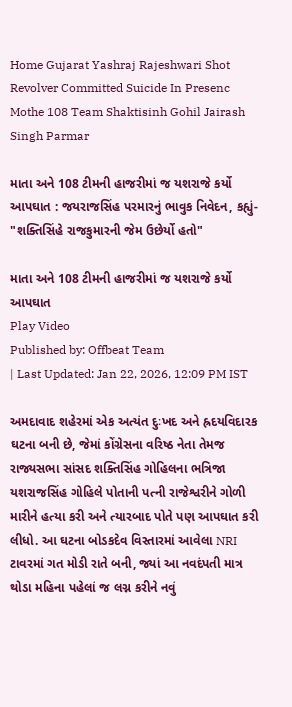Home Gujarat Yashraj Rajeshwari Shot Revolver Committed Suicide In Presenc Mothe 108 Team Shaktisinh Gohil Jairash Singh Parmar

માતા અને 108 ટીમની હાજરીમાં જ યશરાજે કર્યો આપઘાત : જયરાજસિંહ પરમારનું ભાવુક નિવેદન, કહ્યું- "શક્તિસિંહે રાજકુમારની જેમ ઉછેર્યો હતો"

માતા અને 108 ટીમની હાજરીમાં જ યશરાજે કર્યો આપઘાત
Play Video
Published by: Offbeat Team
| Last Updated: Jan 22, 2026, 12:09 PM IST

અમદાવાદ શહેરમાં એક અત્યંત દુઃખદ અને હ્રદયવિદારક ઘટના બની છે, જેમાં કોંગ્રેસના વરિષ્ઠ નેતા તેમજ રાજ્યસભા સાંસદ શક્તિસિંહ ગોહિલના ભત્રિજા યશરાજસિંહ ગોહિલે પોતાની પત્ની રાજેશ્વરીને ગોળી મારીને હત્યા કરી અને ત્યારબાદ પોતે પણ આપઘાત કરી લીધો. આ ઘટના બોડકદેવ વિસ્તારમાં આવેલા NRI ટાવરમાં ગત મોડી રાતે બની, જ્યાં આ નવદંપતી માત્ર થોડા મહિના પહેલાં જ લગ્ન કરીને નવું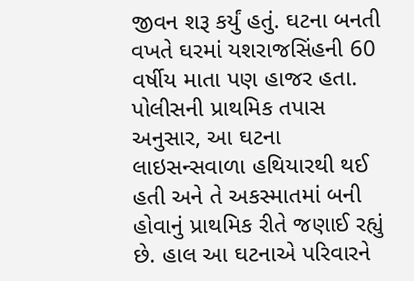જીવન શરૂ કર્યું હતું. ઘટના બનતી વખતે ઘરમાં યશરાજસિંહની 60 વર્ષીય માતા પણ હાજર હતા. પોલીસની પ્રાથમિક તપાસ અનુસાર, આ ઘટના લાઇસન્સવાળા હથિયારથી થઈ હતી અને તે અકસ્માતમાં બની હોવાનું પ્રાથમિક રીતે જણાઈ રહ્યું છે. હાલ આ ઘટનાએ પરિવારને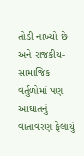તોડી નાખ્યો છે અને રાજકીય-સામાજિક વર્તુળોમાં પણ આઘાતનું વાતાવરણ ફેલાયું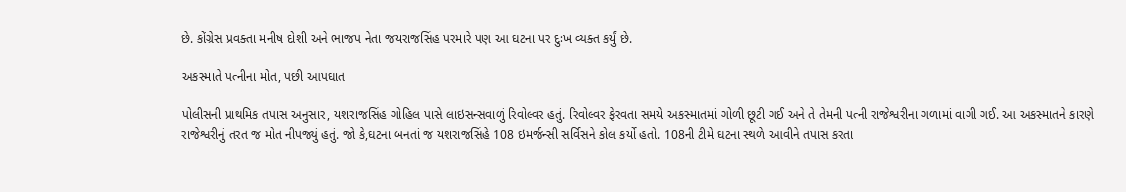છે. કોંગ્રેસ પ્રવક્તા મનીષ દોશી અને ભાજપ નેતા જયરાજસિંહ પરમારે પણ આ ઘટના પર દુઃખ વ્યક્ત કર્યું છે.

અકસ્માતે પત્નીના મોત, પછી આપઘાત

પોલીસની પ્રાથમિક તપાસ અનુસાર, યશરાજસિંહ ગોહિલ પાસે લાઇસન્સવાળું રિવોલ્વર હતું. રિવોલ્વર ફેરવતા સમયે અકસ્માતમાં ગોળી છૂટી ગઈ અને તે તેમની પત્ની રાજેશ્વરીના ગળામાં વાગી ગઈ. આ અકસ્માતને કારણે રાજેશ્વરીનું તરત જ મોત નીપજ્યું હતું. જો કે,ઘટના બનતાં જ યશરાજસિંહે 108 ઇમર્જન્સી સર્વિસને કોલ કર્યો હતો. 108ની ટીમે ઘટના સ્થળે આવીને તપાસ કરતા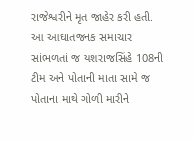રાજેશ્વરીને મૃત જાહેર કરી હતી. આ આઘાતજનક સમાચાર સાંભળતાં જ યશરાજસિંહે 108ની ટીમ અને પોતાની માતા સામે જ પોતાના માથે ગોળી મારીને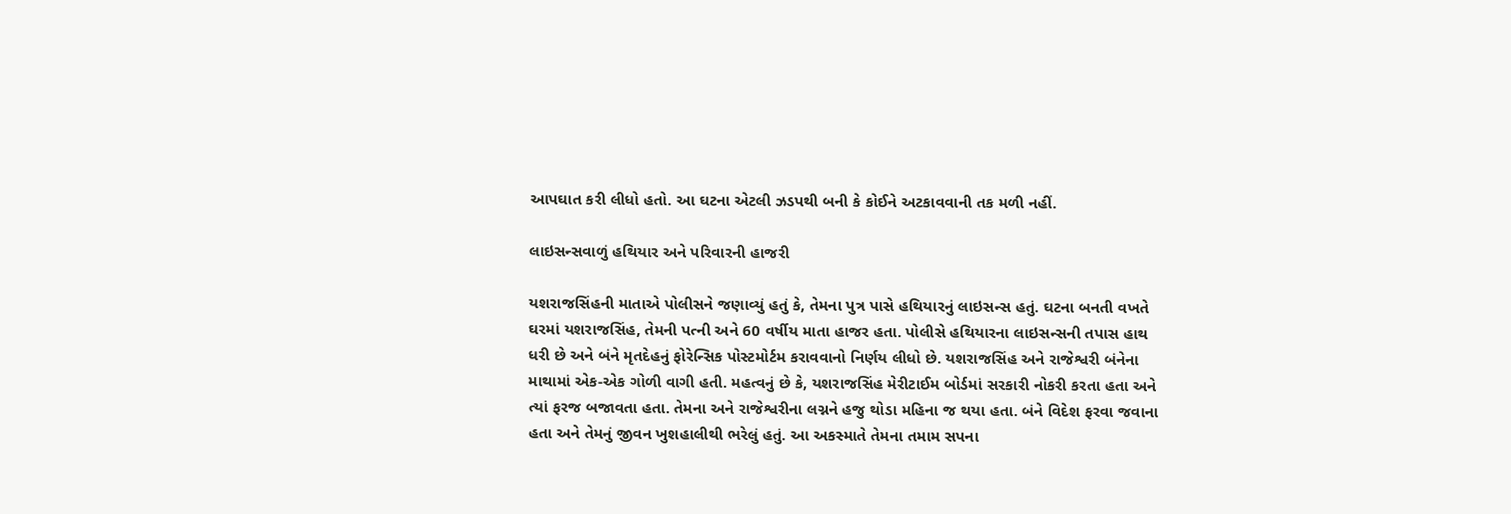આપઘાત કરી લીધો હતો. આ ઘટના એટલી ઝડપથી બની કે કોઈને અટકાવવાની તક મળી નહીં.

લાઇસન્સવાળું હથિયાર અને પરિવારની હાજરી

યશરાજસિંહની માતાએ પોલીસને જણાવ્યું હતું કે, તેમના પુત્ર પાસે હથિયારનું લાઇસન્સ હતું. ઘટના બનતી વખતે ઘરમાં યશરાજસિંહ, તેમની પત્ની અને 60 વર્ષીય માતા હાજર હતા. પોલીસે હથિયારના લાઇસન્સની તપાસ હાથ ધરી છે અને બંને મૃતદેહનું ફોરેન્સિક પોસ્ટમોર્ટમ કરાવવાનો નિર્ણય લીધો છે. યશરાજસિંહ અને રાજેશ્વરી બંનેના માથામાં એક-એક ગોળી વાગી હતી. મહત્વનું છે કે, યશરાજસિંહ મેરીટાઈમ બોર્ડમાં સરકારી નોકરી કરતા હતા અને ત્યાં ફરજ બજાવતા હતા. તેમના અને રાજેશ્વરીના લગ્નને હજુ થોડા મહિના જ થયા હતા. બંને વિદેશ ફરવા જવાના હતા અને તેમનું જીવન ખુશહાલીથી ભરેલું હતું. આ અકસ્માતે તેમના તમામ સપના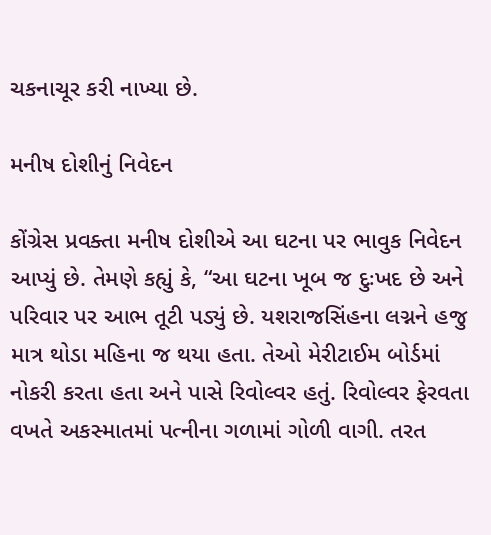ચકનાચૂર કરી નાખ્યા છે.

મનીષ દોશીનું નિવેદન

કોંગ્રેસ પ્રવક્તા મનીષ દોશીએ આ ઘટના પર ભાવુક નિવેદન આપ્યું છે. તેમણે કહ્યું કે, “આ ઘટના ખૂબ જ દુઃખદ છે અને પરિવાર પર આભ તૂટી પડ્યું છે. યશરાજસિંહના લગ્નને હજુ માત્ર થોડા મહિના જ થયા હતા. તેઓ મેરીટાઈમ બોર્ડમાં નોકરી કરતા હતા અને પાસે રિવોલ્વર હતું. રિવોલ્વર ફેરવતા વખતે અકસ્માતમાં પત્નીના ગળામાં ગોળી વાગી. તરત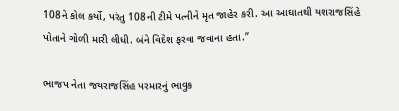108ને કોલ કર્યો, પરંતુ 108ની ટીમે પત્નીને મૃત જાહેર કરી. આ આઘાતથી યશરાજસિંહે પોતાને ગોળી મારી લીધી. બંને વિદેશ ફરવા જવાના હતા.”

ભાજપ નેતા જયરાજસિંહ પરમારનું ભાવુક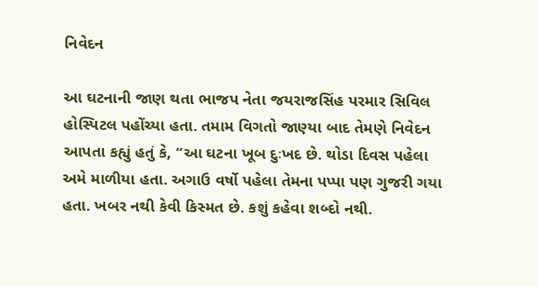નિવેદન

આ ઘટનાની જાણ થતા ભાજપ નેતા જયરાજસિંહ પરમાર સિવિલ હોસ્પિટલ પહોંચ્યા હતા. તમામ વિગતો જાણ્યા બાદ તેમણે નિવેદન આપતા કહ્યું હતું કે, “આ ઘટના ખૂબ દુઃખદ છે. થોડા દિવસ પહેલા અમે માળીયા હતા. અગાઉ વર્ષો પહેલા તેમના પપ્પા પણ ગુજરી ગયા હતા. ખબર નથી કેવી કિસ્મત છે. કશું કહેવા શબ્દો નથી.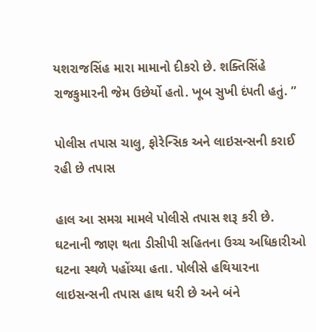યશરાજસિંહ મારા મામાનો દીકરો છે. શક્તિસિંહે રાજકુમારની જેમ ઉછેર્યો હતો. ખૂબ સુખી દંપતી હતું. ”

પોલીસ તપાસ ચાલુ, ફોરેન્સિક અને લાઇસન્સની કરાઈ રહી છે તપાસ

હાલ આ સમગ્ર મામલે પોલીસે તપાસ શરૂ કરી છે. ઘટનાની જાણ થતા ડીસીપી સહિતના ઉચ્ચ અધિકારીઓ ઘટના સ્થળે પહોંચ્યા હતા. પોલીસે હથિયારના લાઇસન્સની તપાસ હાથ ધરી છે અને બંને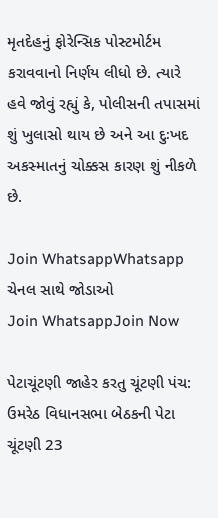મૃતદેહનું ફોરેન્સિક પોસ્ટમોર્ટમ કરાવવાનો નિર્ણય લીધો છે. ત્યારે હવે જોવું રહ્યું કે, પોલીસની તપાસમાં શું ખુલાસો થાય છે અને આ દુઃખદ અકસ્માતનું ચોક્કસ કારણ શું નીકળે છે.

Join WhatsappWhatsapp ચેનલ સાથે જોડાઓ
Join WhatsappJoin Now

પેટાચૂંટણી જાહેર કરતુ ચૂંટણી પંચ: ઉમરેઠ વિધાનસભા બેઠકની પેટા ચૂંટણી 23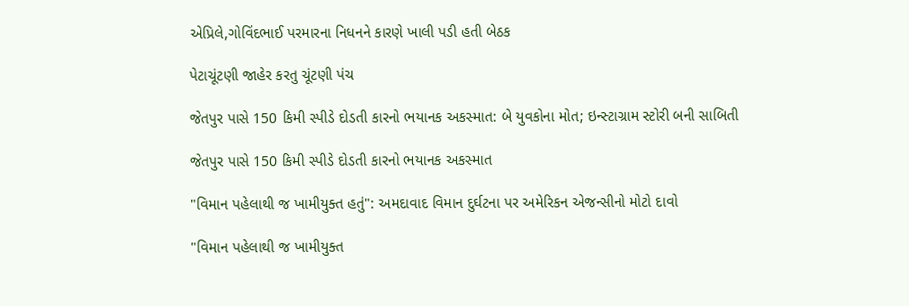એપ્રિલે,ગોવિંદભાઈ પરમારના નિધનને કારણે ખાલી પડી હતી બેઠક

પેટાચૂંટણી જાહેર કરતુ ચૂંટણી પંચ

જેતપુર પાસે 150 કિમી સ્પીડે દોડતી કારનો ભયાનક અકસ્માત: બે યુવકોના મોત; ઇન્સ્ટાગ્રામ સ્ટોરી બની સાબિતી

જેતપુર પાસે 150 કિમી સ્પીડે દોડતી કારનો ભયાનક અકસ્માત

"વિમાન પહેલાથી જ ખામીયુક્ત હતું": અમદાવાદ વિમાન દુર્ઘટના પર અમેરિકન એજન્સીનો મોટો દાવો

"વિમાન પહેલાથી જ ખામીયુક્ત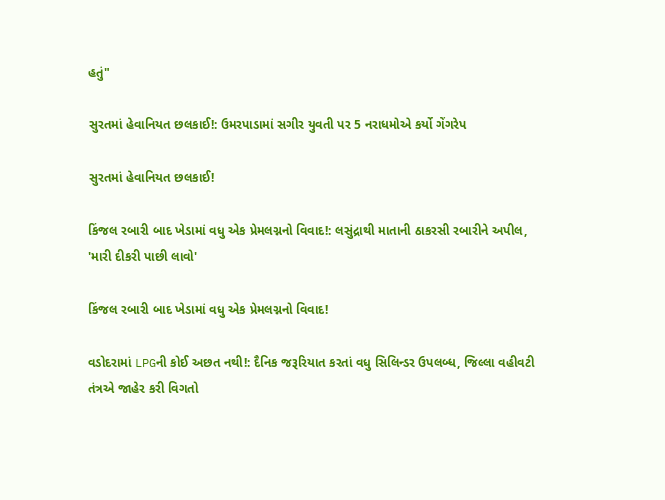હતું"

સુરતમાં હેવાનિયત છલકાઈ!: ઉમરપાડામાં સગીર યુવતી પર 5 નરાધમોએ કર્યો ગેંગરેપ

સુરતમાં હેવાનિયત છલકાઈ!

કિંજલ રબારી બાદ ખેડામાં વધુ એક પ્રેમલગ્નનો વિવાદ!: લસુંદ્રાથી માતાની ઠાકરસી રબારીને અપીલ, 'મારી દીકરી પાછી લાવો'

કિંજલ રબારી બાદ ખેડામાં વધુ એક પ્રેમલગ્નનો વિવાદ!

વડોદરામાં LPGની કોઈ અછત નથી!: દૈનિક જરૂરિયાત કરતાં વધુ સિલિન્ડર ઉપલબ્ધ, જિલ્લા વહીવટી તંત્રએ જાહેર કરી વિગતો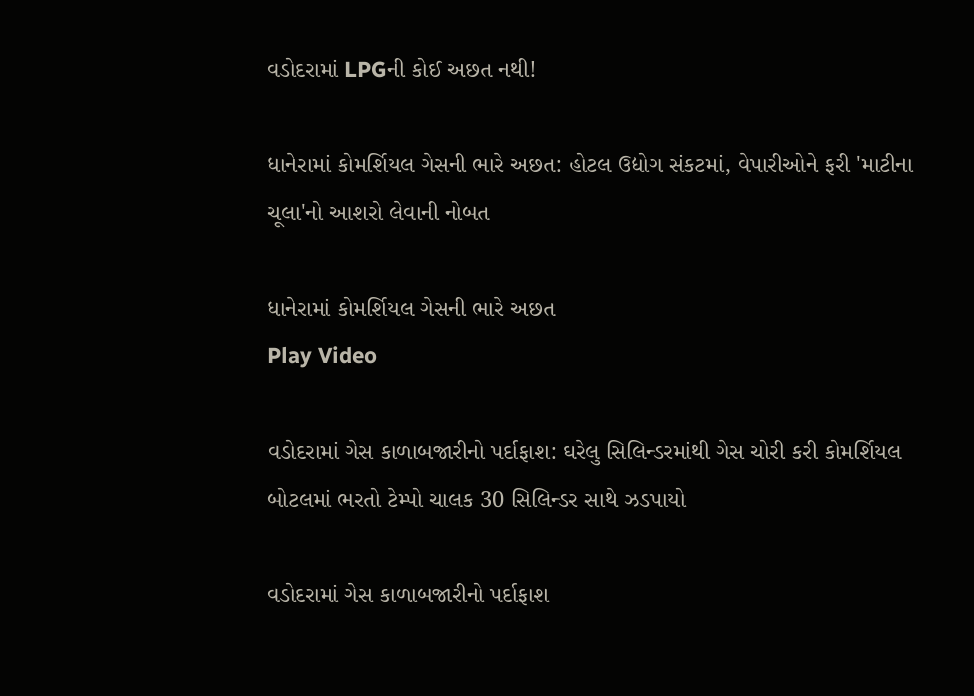વડોદરામાં LPGની કોઈ અછત નથી!

ધાનેરામાં કોમર્શિયલ ગેસની ભારે અછત: હોટલ ઉદ્યોગ સંકટમાં, વેપારીઓને ફરી 'માટીના ચૂલા'નો આશરો લેવાની નોબત

ધાનેરામાં કોમર્શિયલ ગેસની ભારે અછત
Play Video

વડોદરામાં ગેસ કાળાબજારીનો પર્દાફાશ: ઘરેલુ સિલિન્ડરમાંથી ગેસ ચોરી કરી કોમર્શિયલ બોટલમાં ભરતો ટેમ્પો ચાલક 30 સિલિન્ડર સાથે ઝડપાયો

વડોદરામાં ગેસ કાળાબજારીનો પર્દાફાશ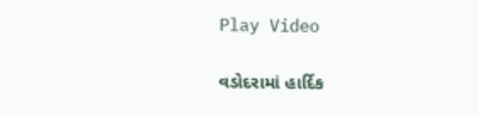Play Video

વડોદરામાં હાર્દિક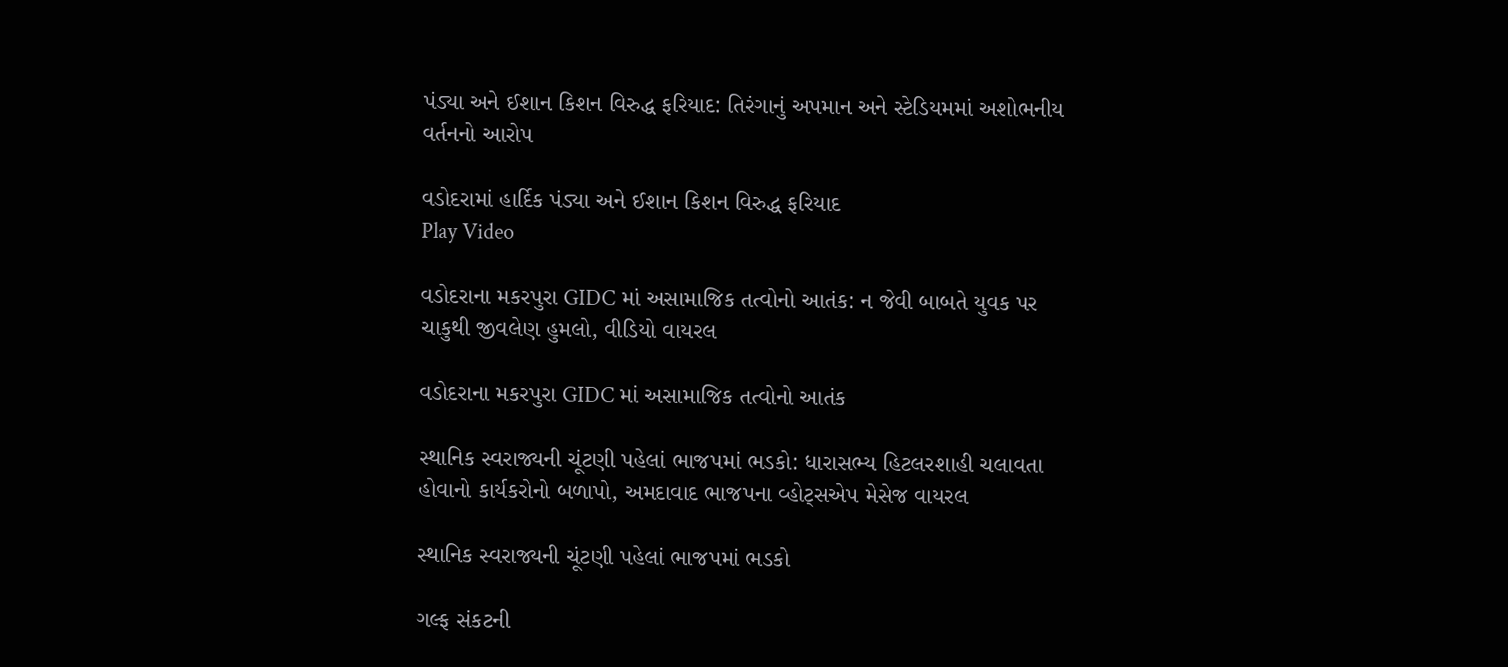પંડ્યા અને ઈશાન કિશન વિરુદ્ધ ફરિયાદ: તિરંગાનું અપમાન અને સ્ટેડિયમમાં અશોભનીય વર્તનનો આરોપ

વડોદરામાં હાર્દિક પંડ્યા અને ઈશાન કિશન વિરુદ્ધ ફરિયાદ
Play Video

વડોદરાના મકરપુરા GIDC માં અસામાજિક તત્વોનો આતંક: ન જેવી બાબતે યુવક પર ચાકુથી જીવલેણ હુમલો, વીડિયો વાયરલ

વડોદરાના મકરપુરા GIDC માં અસામાજિક તત્વોનો આતંક

સ્થાનિક સ્વરાજ્યની ચૂંટણી પહેલાં ભાજપમાં ભડકો: ધારાસભ્ય હિટલરશાહી ચલાવતા હોવાનો કાર્યકરોનો બળાપો, અમદાવાદ ભાજપના વ્હોટ્સએપ મેસેજ વાયરલ

સ્થાનિક સ્વરાજ્યની ચૂંટણી પહેલાં ભાજપમાં ભડકો

ગલ્ફ સંકટની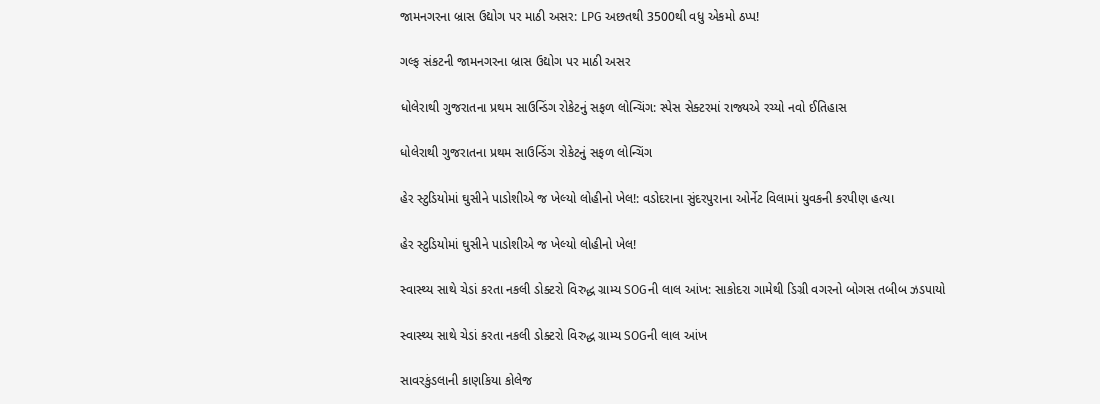જામનગરના બ્રાસ ઉદ્યોગ પર માઠી અસર: LPG અછતથી 3500થી વધુ એકમો ઠપ્પ!

ગલ્ફ સંકટની જામનગરના બ્રાસ ઉદ્યોગ પર માઠી અસર

ધોલેરાથી ગુજરાતના પ્રથમ સાઉન્ડિંગ રોકેટનું સફળ લોન્ચિંગ: સ્પેસ સેક્ટરમાં રાજ્યએ રચ્યો નવો ઈતિહાસ

ધોલેરાથી ગુજરાતના પ્રથમ સાઉન્ડિંગ રોકેટનું સફળ લોન્ચિંગ

હેર સ્ટુડિયોમાં ઘુસીને પાડોશીએ જ ખેલ્યો લોહીનો ખેલ!: વડોદરાના સુંદરપુરાના ઓર્નેટ વિલામાં યુવકની કરપીણ હત્યા

હેર સ્ટુડિયોમાં ઘુસીને પાડોશીએ જ ખેલ્યો લોહીનો ખેલ!

સ્વાસ્થ્ય સાથે ચેડાં કરતા નકલી ડોક્ટરો વિરુદ્ધ ગ્રામ્ય SOGની લાલ આંખ: સાકોદરા ગામેથી ડિગ્રી વગરનો બોગસ તબીબ ઝડપાયો

સ્વાસ્થ્ય સાથે ચેડાં કરતા નકલી ડોક્ટરો વિરુદ્ધ ગ્રામ્ય SOGની લાલ આંખ

સાવરકુંડલાની કાણકિયા કોલેજ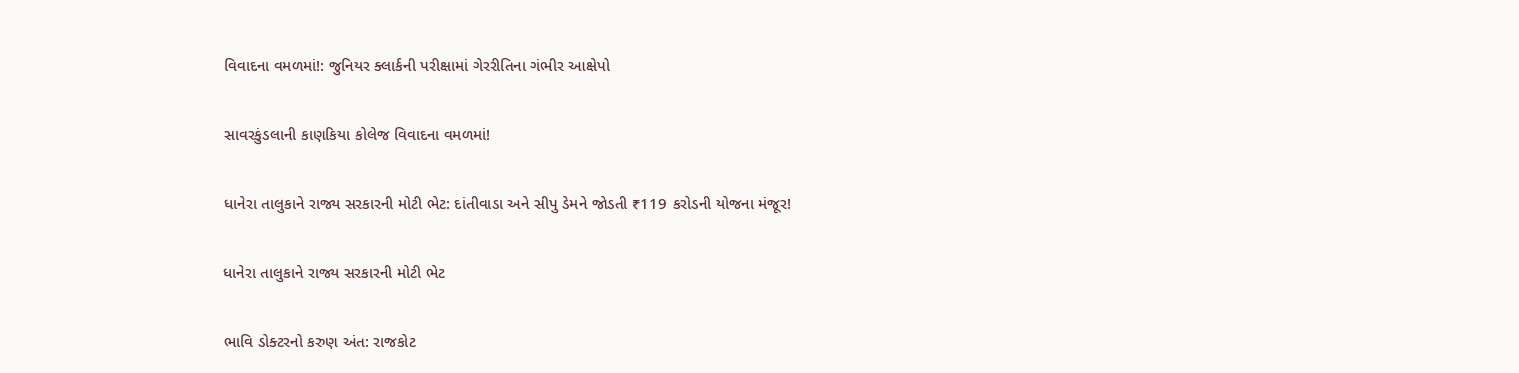વિવાદના વમળમાં!: જુનિયર ક્લાર્કની પરીક્ષામાં ગેરરીતિના ગંભીર આક્ષેપો

સાવરકુંડલાની કાણકિયા કોલેજ વિવાદના વમળમાં!

ધાનેરા તાલુકાને રાજ્ય સરકારની મોટી ભેટ: દાંતીવાડા અને સીપુ ડેમને જોડતી ₹119 કરોડની યોજના મંજૂર!

ધાનેરા તાલુકાને રાજ્ય સરકારની મોટી ભેટ

ભાવિ ડોક્ટરનો કરુણ અંત: રાજકોટ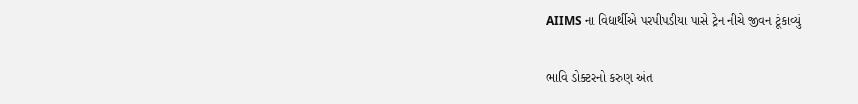AIIMS ના વિદ્યાર્થીએ પરપીપડીયા પાસે ટ્રેન નીચે જીવન ટૂંકાવ્યું

ભાવિ ડોક્ટરનો કરુણ અંત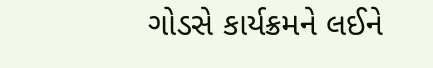ગોડસે કાર્યક્રમને લઈને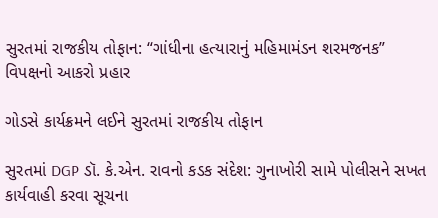સુરતમાં રાજકીય તોફાન: “ગાંધીના હત્યારાનું મહિમામંડન શરમજનક” વિપક્ષનો આકરો પ્રહાર

ગોડસે કાર્યક્રમને લઈને સુરતમાં રાજકીય તોફાન

સુરતમાં DGP ડૉ. કે.એન. રાવનો કડક સંદેશ: ગુનાખોરી સામે પોલીસને સખત કાર્યવાહી કરવા સૂચના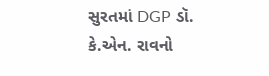સુરતમાં DGP ડૉ. કે.એન. રાવનો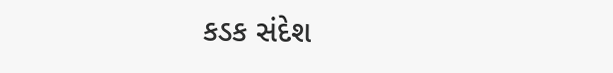કડક સંદેશ